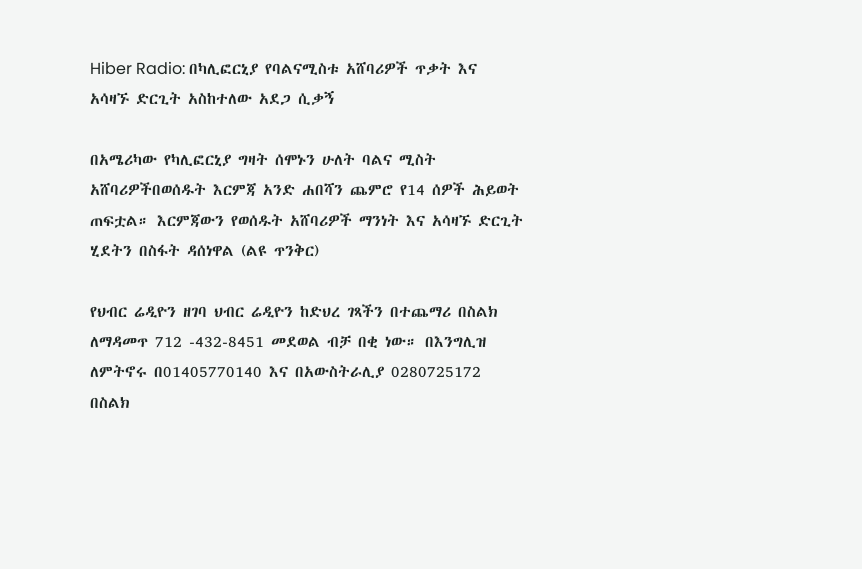Hiber Radio: በካሊፎርኒያ የባልናሚስቱ አሸባሪዎች ጥቃት እና አሳዛኙ ድርጊት አስከተለው አደጋ ሲቃኝ

በአሜሪካው የካሊፎርኒያ ግዛት ሰሞኑን ሁለት ባልና ሚስት አሸባሪዎችበወሰዱት እርምጃ አንድ ሐበሻን ጨምሮ የ14 ሰዎች ሕይወት ጠፍቷል። እርምጃውን የወሰዱት አሸባሪዎች ማንነት እና አሳዛኙ ድርጊት ሂደትን በስፋት ዳሰነዋል (ልዩ ጥንቅር)

የህብር ሬዲዮን ዘገባ ህብር ሬዲዮን ከድህረ ገጻችን በተጨማሪ በስልክ ለማዳመጥ 712 -432-8451 መደወል ብቻ በቂ ነው። በእንግሊዝ ለምትኖሩ በ01405770140 እና በአውስትራሊያ 0280725172 በስልክ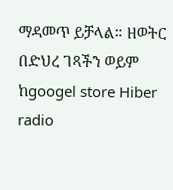ማዳመጥ ይቻላል። ዘወትር በድህረ ገጻችን ወይም ከgoogel store Hiber radio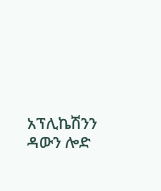አፕሊኬሽንን ዳውን ሎድ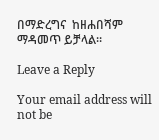በማድረግና  ከዘሐበሻም ማዳመጥ ይቻላል።

Leave a Reply

Your email address will not be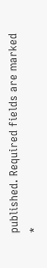published. Required fields are marked *